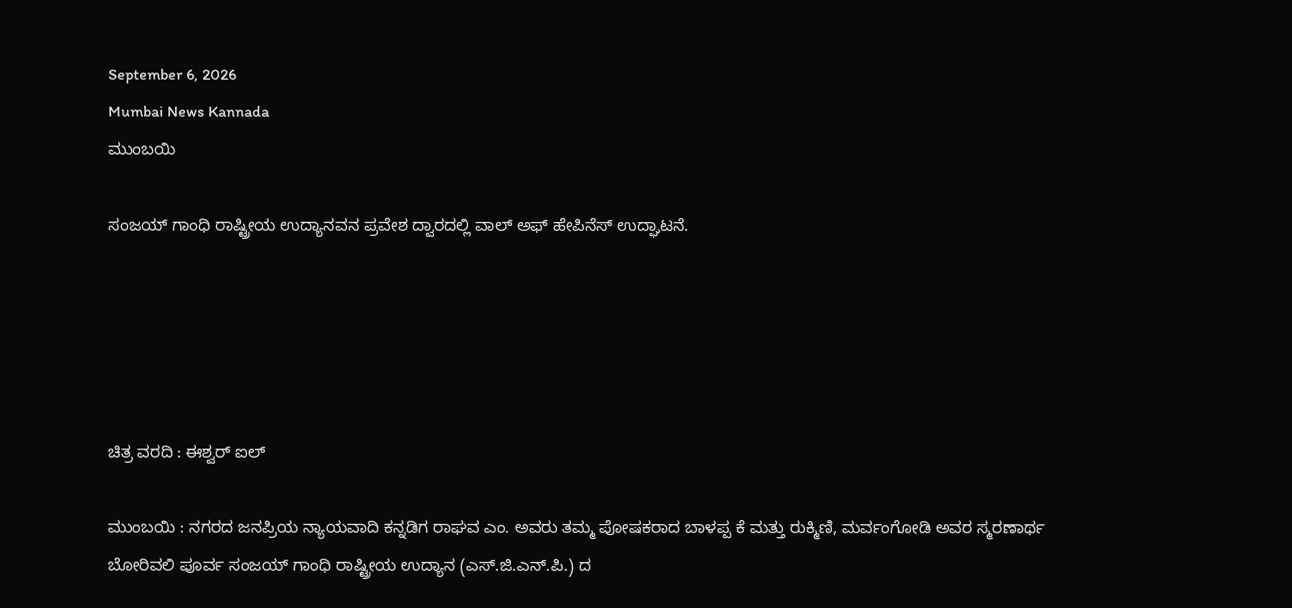September 6, 2026
Mumbai News Kannada
ಮುಂಬಯಿ

ಸಂಜಯ್ ಗಾಂಧಿ ರಾಷ್ಟ್ರೀಯ ಉದ್ಯಾನವನ ಪ್ರವೇಶ ದ್ವಾರದಲ್ಲಿ ವಾಲ್ ಅಫ್ ಹೇಪಿನೆಸ್ ಉದ್ಘಾಟನೆ.





ಚಿತ್ರ ವರದಿ : ಈಶ್ವರ್ ಐಲ್

ಮುಂಬಯಿ : ನಗರದ ಜನಪ್ರಿಯ ನ್ಯಾಯವಾದಿ ಕನ್ನಡಿಗ ರಾಘವ ಎಂ. ಅವರು ತಮ್ಮ ಪೋಷಕರಾದ ಬಾಳಪ್ಪ ಕೆ ಮತ್ತು ರುಕ್ಮಿಣಿ, ಮರ್ವಂಗೋಡಿ ಅವರ ಸ್ಮರಣಾರ್ಥ ಬೋರಿವಲಿ ಪೂರ್ವ ಸಂಜಯ್ ಗಾಂಧಿ ರಾಷ್ಟ್ರೀಯ ಉದ್ಯಾನ (ಎಸ್‌.ಜಿ.ಎನ್‌.ಪಿ.) ದ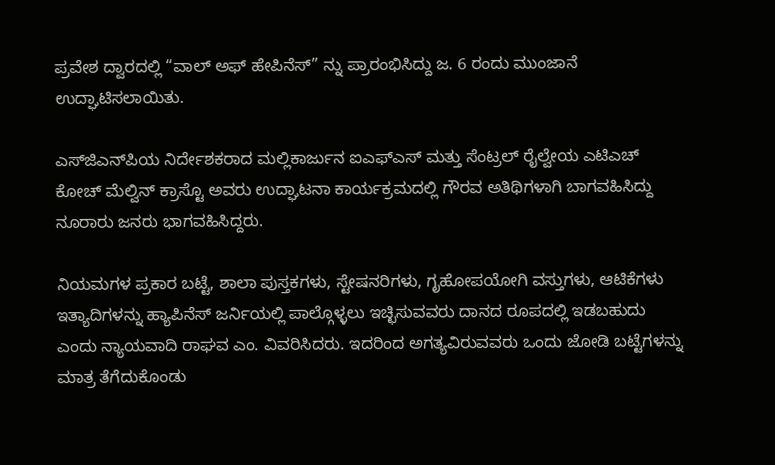ಪ್ರವೇಶ ದ್ವಾರದಲ್ಲಿ “ವಾಲ್ ಅಫ್ ಹೇಪಿನೆಸ್” ನ್ನು ಪ್ರಾರಂಭಿಸಿದ್ದು ಜ. 6 ರಂದು ಮುಂಜಾನೆ ಉದ್ಘಾಟಿಸಲಾಯಿತು.

ಎಸ್‌ಜಿಎನ್‌ಪಿಯ ನಿರ್ದೇಶಕರಾದ ಮಲ್ಲಿಕಾರ್ಜುನ ಐಎಫ್‌ಎಸ್ ಮತ್ತು ಸೆಂಟ್ರಲ್ ರೈಲ್ವೇಯ ಎಟಿಎಚ್ ಕೋಚ್ ಮೆಲ್ವಿನ್ ಕ್ರಾಸ್ಟೊ ಅವರು ಉದ್ಘಾಟನಾ ಕಾರ್ಯಕ್ರಮದಲ್ಲಿ ಗೌರವ ಅತಿಥಿಗಳಾಗಿ ಬಾಗವಹಿಸಿದ್ದು ನೂರಾರು ಜನರು ಭಾಗವಹಿಸಿದ್ದರು.

ನಿಯಮಗಳ ಪ್ರಕಾರ ಬಟ್ಟೆ, ಶಾಲಾ ಪುಸ್ತಕಗಳು, ಸ್ಟೇಷನರಿಗಳು, ಗೃಹೋಪಯೋಗಿ ವಸ್ತುಗಳು, ಆಟಿಕೆಗಳು ಇತ್ಯಾದಿಗಳನ್ನು ಹ್ಯಾಪಿನೆಸ್ ಜರ್ನಿಯಲ್ಲಿ ಪಾಲ್ಗೊಳ್ಳಲು ಇಚ್ಛಿಸುವವರು ದಾನದ ರೂಪದಲ್ಲಿ ಇಡಬಹುದು ಎಂದು ನ್ಯಾಯವಾದಿ ರಾಘವ ಎಂ. ವಿವರಿಸಿದರು. ಇದರಿಂದ ಅಗತ್ಯವಿರುವವರು ಒಂದು ಜೋಡಿ ಬಟ್ಟೆಗಳನ್ನು ಮಾತ್ರ ತೆಗೆದುಕೊಂಡು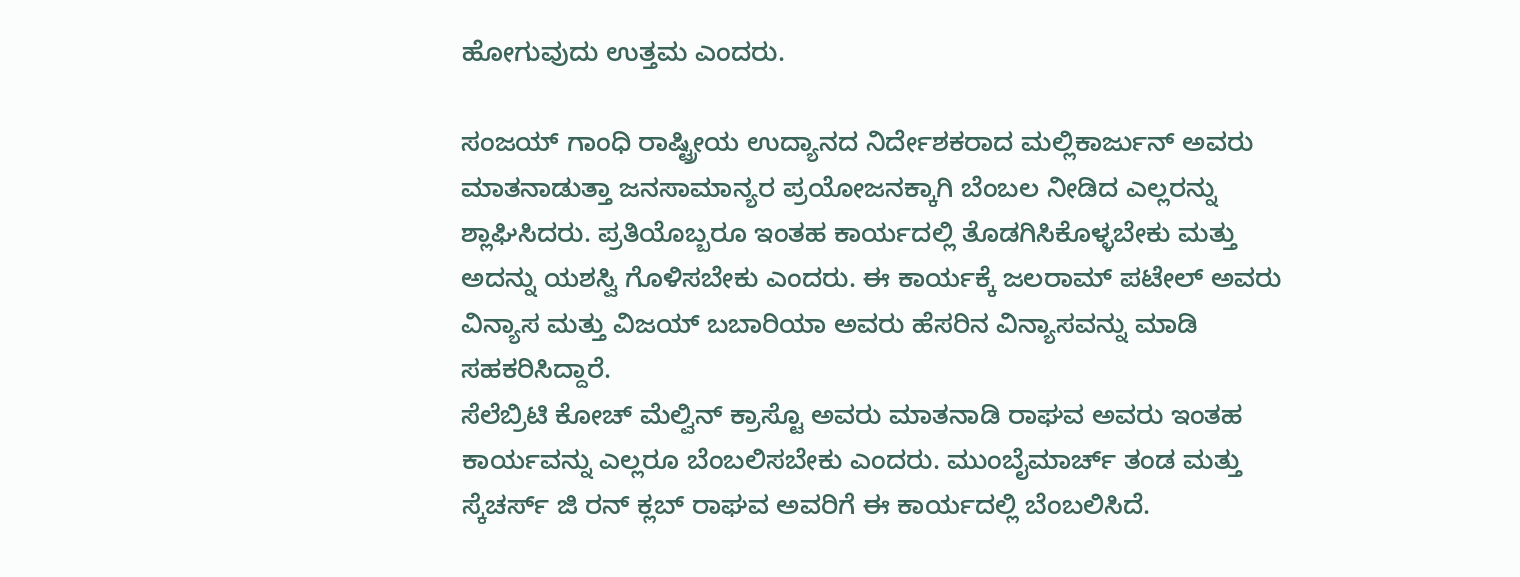ಹೋಗುವುದು ಉತ್ತಮ ಎಂದರು.

ಸಂಜಯ್ ಗಾಂಧಿ ರಾಷ್ಟ್ರೀಯ ಉದ್ಯಾನದ ನಿರ್ದೇಶಕರಾದ ಮಲ್ಲಿಕಾರ್ಜುನ್ ಅವರು ಮಾತನಾಡುತ್ತಾ ಜನಸಾಮಾನ್ಯರ ಪ್ರಯೋಜನಕ್ಕಾಗಿ ಬೆಂಬಲ ನೀಡಿದ ಎಲ್ಲರನ್ನು ಶ್ಲಾಘಿಸಿದರು. ಪ್ರತಿಯೊಬ್ಬರೂ ಇಂತಹ ಕಾರ್ಯದಲ್ಲಿ ತೊಡಗಿಸಿಕೊಳ್ಳಬೇಕು ಮತ್ತು ಅದನ್ನು ಯಶಸ್ವಿ ಗೊಳಿಸಬೇಕು ಎಂದರು. ಈ ಕಾರ್ಯಕ್ಕೆ ಜಲರಾಮ್ ಪಟೇಲ್ ಅವರು ವಿನ್ಯಾಸ ಮತ್ತು ವಿಜಯ್ ಬಬಾರಿಯಾ ಅವರು ಹೆಸರಿನ ವಿನ್ಯಾಸವನ್ನು ಮಾಡಿ ಸಹಕರಿಸಿದ್ದಾರೆ.
ಸೆಲೆಬ್ರಿಟಿ ಕೋಚ್ ಮೆಲ್ವಿನ್ ಕ್ರಾಸ್ಟೊ ಅವರು ಮಾತನಾಡಿ ರಾಘವ ಅವರು ಇಂತಹ ಕಾರ್ಯವನ್ನು ಎಲ್ಲರೂ ಬೆಂಬಲಿಸಬೇಕು ಎಂದರು. ಮುಂಬೈಮಾರ್ಚ್ ತಂಡ ಮತ್ತು ಸ್ಕೆಚರ್ಸ್ ಜಿ ರನ್ ಕ್ಲಬ್ ರಾಘವ ಅವರಿಗೆ ಈ ಕಾರ್ಯದಲ್ಲಿ ಬೆಂಬಲಿಸಿದೆ.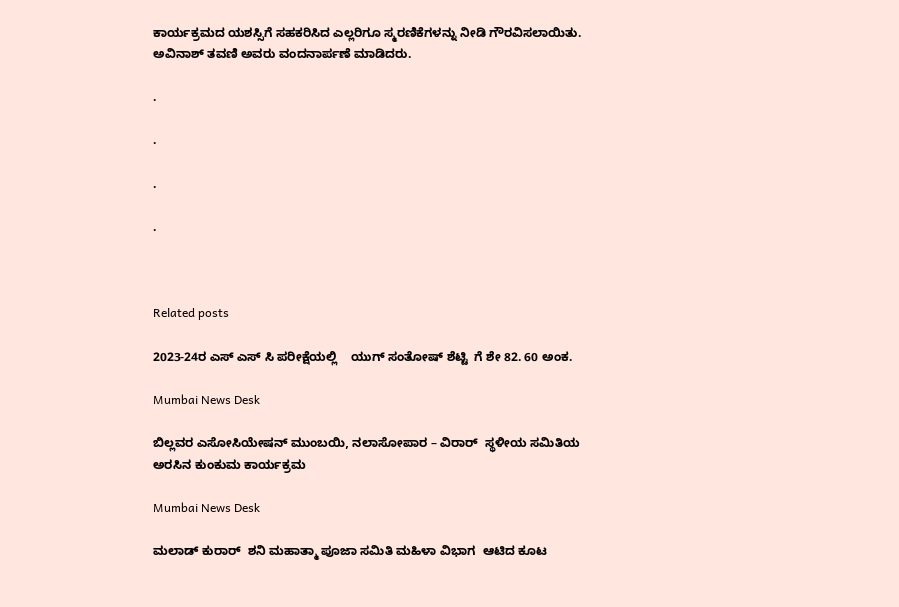ಕಾರ್ಯಕ್ರಮದ ಯಶಸ್ಸಿಗೆ ಸಹಕರಿಸಿದ ಎಲ್ಲರಿಗೂ ಸ್ಮರಣಿಕೆಗಳನ್ನು ನೀಡಿ ಗೌರವಿಸಲಾಯಿತು.
ಅವಿನಾಶ್ ತವಣಿ ಅವರು ವಂದನಾರ್ಪಣೆ ಮಾಡಿದರು.

.

.

.

.



Related posts

2023-24ರ ಎಸ್ ಎಸ್ ಸಿ ಪರೀಕ್ಷೆಯಲ್ಲಿ    ಯುಗ್ ಸಂತೋಷ್ ಶೆಟ್ಟಿ  ಗೆ ಶೇ 82. 60 ಅಂಕ.

Mumbai News Desk

ಬಿಲ್ಲವರ ಎಸೋಸಿಯೇಷನ್ ಮುಂಬಯಿ, ನಲಾಸೋಪಾರ – ವಿರಾರ್  ಸ್ಥಳೀಯ ಸಮಿತಿಯ ಅರಸಿನ ಕುಂಕುಮ ಕಾರ್ಯಕ್ರಮ

Mumbai News Desk

ಮಲಾಡ್ ಕುರಾರ್  ಶನಿ ಮಹಾತ್ಮಾ ಪೂಜಾ ಸಮಿತಿ ಮಹಿಳಾ ವಿಭಾಗ  ಆಟಿದ ಕೂಟ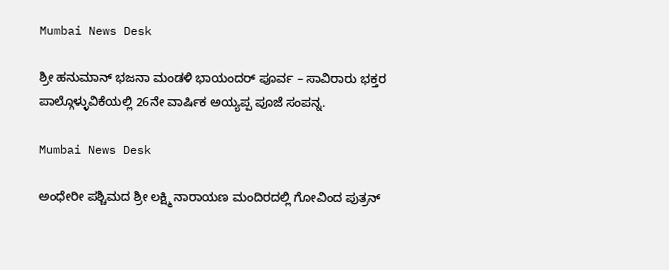Mumbai News Desk

ಶ್ರೀ ಹನುಮಾನ್ ಭಜನಾ ಮಂಡಳಿ ಭಾಯಂದರ್ ಪೂರ್ವ – ಸಾವಿರಾರು ಭಕ್ತರ ಪಾಲ್ಗೊಳ್ಳುವಿಕೆಯಲ್ಲಿ 26ನೇ ವಾರ್ಷಿಕ ಅಯ್ಯಪ್ಪ ಪೂಜೆ ಸಂಪನ್ನ.

Mumbai News Desk

ಅಂಧೇರೀ ಪಶ್ಚಿಮದ ಶ್ರೀ ಲಕ್ಷ್ಮಿ ನಾರಾಯಣ ಮಂದಿರದಲ್ಲಿ ಗೋವಿಂದ ಪುತ್ರನ್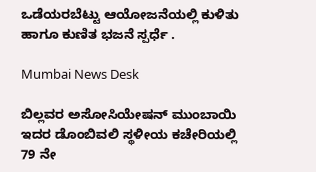ಒಡೆಯರಬೆಟ್ಟು ಆಯೋಜನೆಯಲ್ಲಿ ಕುಳಿತು ಹಾಗೂ ಕುಣಿತ ಭಜನೆ ಸ್ಪರ್ಧೆ .

Mumbai News Desk

ಬಿಲ್ಲವರ ಅಸೋಸಿಯೇಷನ್ ಮುಂಬಾಯಿ ಇದರ ಡೊಂಬಿವಲಿ ಸ್ಥಳೀಯ ಕಚೇರಿಯಲ್ಲಿ 79 ನೇ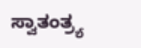ಸ್ವಾತಂತ್ರ್ಯ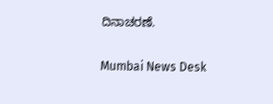ದಿನಾಚರಣೆ.

Mumbai News Desk